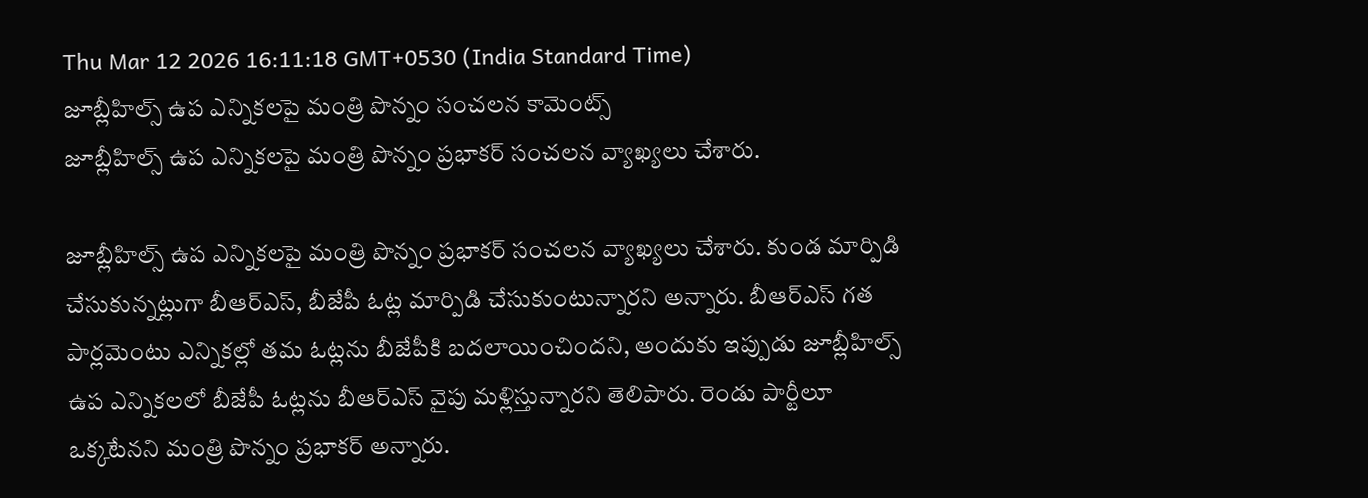Thu Mar 12 2026 16:11:18 GMT+0530 (India Standard Time)
జూబ్లీహిల్స్ ఉప ఎన్నికలపై మంత్రి పొన్నం సంచలన కామెంట్స్
జూబ్లీహిల్స్ ఉప ఎన్నికలపై మంత్రి పొన్నం ప్రభాకర్ సంచలన వ్యాఖ్యలు చేశారు.

జూబ్లీహిల్స్ ఉప ఎన్నికలపై మంత్రి పొన్నం ప్రభాకర్ సంచలన వ్యాఖ్యలు చేశారు. కుండ మార్పిడి చేసుకున్నట్లుగా బీఆర్ఎస్, బీజేపీ ఓట్ల మార్పిడి చేసుకుంటున్నారని అన్నారు. బీఆర్ఎస్ గత పార్లమెంటు ఎన్నికల్లో తమ ఓట్లను బీజేపీకి బదలాయించిందని, అందుకు ఇప్పుడు జూబ్లీహిల్స్ ఉప ఎన్నికలలో బీజేపీ ఓట్లను బీఆర్ఎస్ వైపు మళ్లిస్తున్నారని తెలిపారు. రెండు పార్టీలూ ఒక్కటేనని మంత్రి పొన్నం ప్రభాకర్ అన్నారు.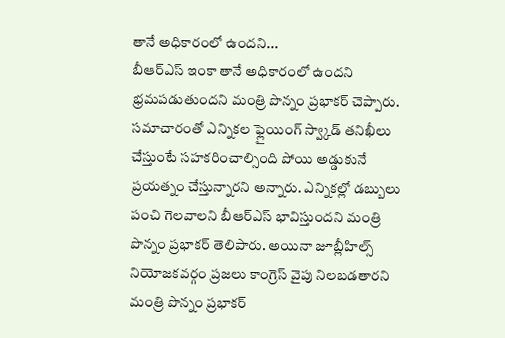తానే అధికారంలో ఉందని...
బీఆర్ఎస్ ఇంకా తానే అధికారంలో ఉందని భ్రమపడుతుందని మంత్రి పొన్నం ప్రభాకర్ చెప్పారు. సమాచారంతో ఎన్నికల ఫ్లైయింగ్ స్వ్కాడ్ తనిఖీలు చేస్తుంటే సహకరించాల్సింది పోయి అడ్డుకునే ప్రయత్నం చేస్తున్నారని అన్నారు. ఎన్నికల్లో డబ్బులు పంచి గెలవాలని బీఆర్ఎస్ భావిస్తుందని మంత్రి పొన్నం ప్రభాకర్ తెలిపారు. అయినా జూబ్లీహిల్స్ నియోజకవర్గం ప్రజలు కాంగ్రెస్ వైపు నిలబడతారని మంత్రి పొన్నం ప్రభాకర్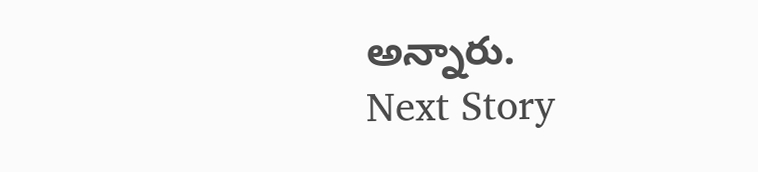అన్నారు.
Next Story